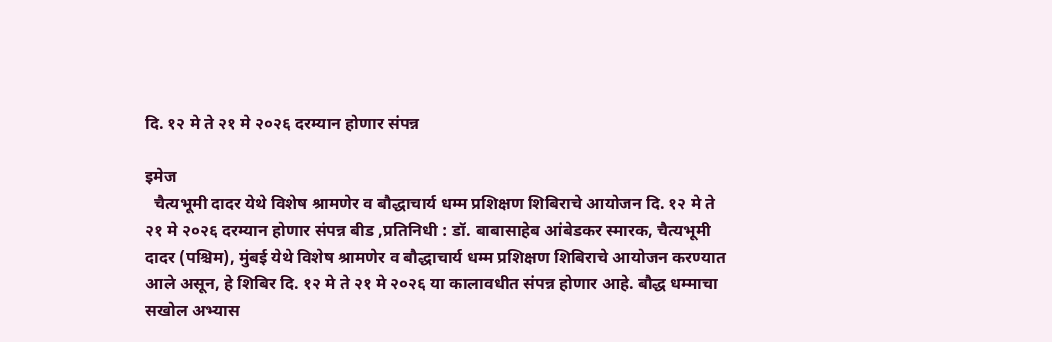दि. १२ मे ते २१ मे २०२६ दरम्यान होणार संपन्न

इमेज
  चैत्यभूमी दादर येथे विशेष श्रामणेर व बौद्धाचार्य धम्म प्रशिक्षण शिबिराचे आयोजन दि. १२ मे ते २१ मे २०२६ दरम्यान होणार संपन्न बीड ,प्रतिनिधी : डॉ. बाबासाहेब आंबेडकर स्मारक, चैत्यभूमी दादर (पश्चिम), मुंबई येथे विशेष श्रामणेर व बौद्धाचार्य धम्म प्रशिक्षण शिबिराचे आयोजन करण्यात आले असून, हे शिबिर दि. १२ मे ते २१ मे २०२६ या कालावधीत संपन्न होणार आहे. बौद्ध धम्माचा सखोल अभ्यास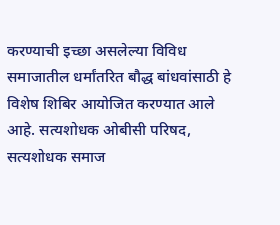करण्याची इच्छा असलेल्या विविध समाजातील धर्मांतरित बौद्ध बांधवांसाठी हे विशेष शिबिर आयोजित करण्यात आले आहे. सत्यशोधक ओबीसी परिषद, सत्यशोधक समाज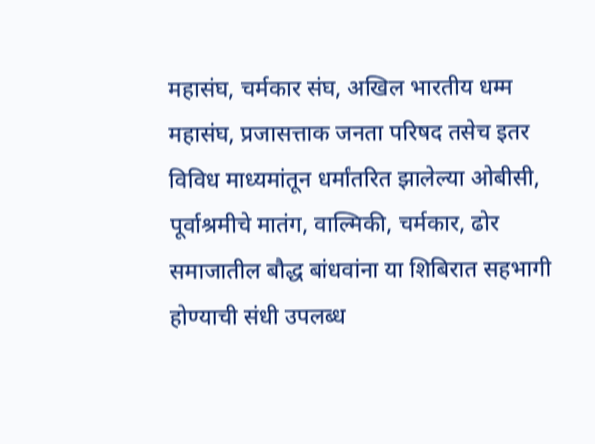महासंघ, चर्मकार संघ, अखिल भारतीय धम्म महासंघ, प्रजासत्ताक जनता परिषद तसेच इतर विविध माध्यमांतून धर्मांतरित झालेल्या ओबीसी, पूर्वाश्रमीचे मातंग, वाल्मिकी, चर्मकार, ढोर समाजातील बौद्ध बांधवांना या शिबिरात सहभागी होण्याची संधी उपलब्ध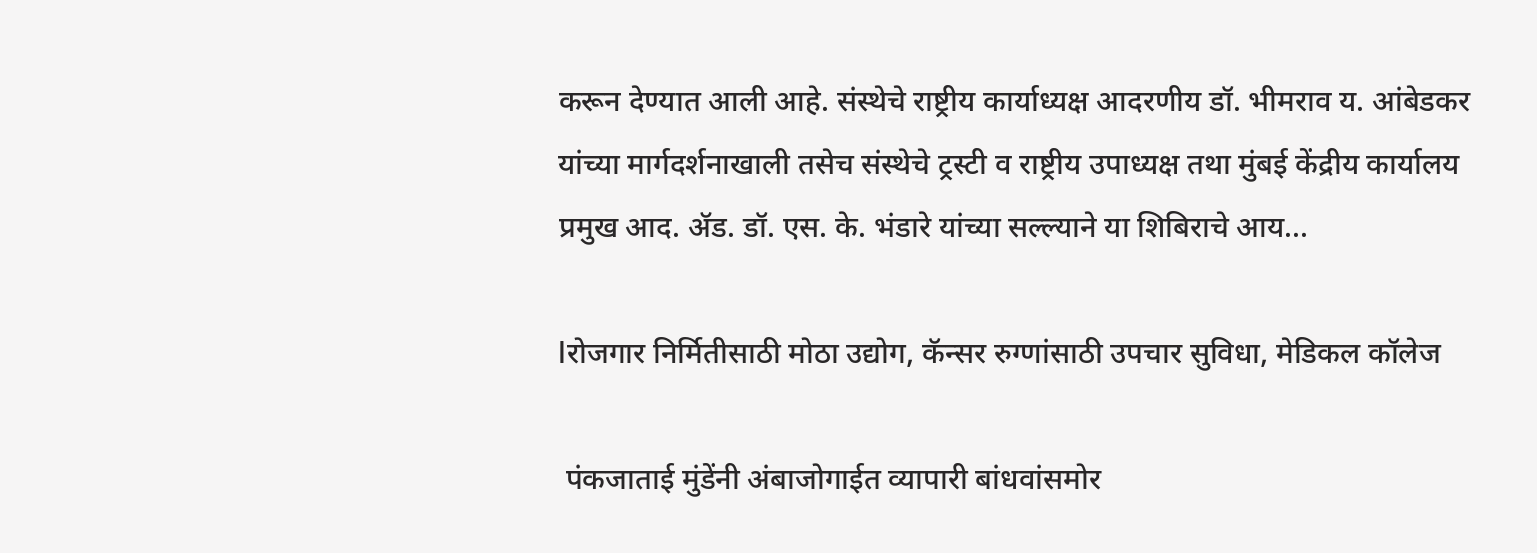करून देण्यात आली आहे. संस्थेचे राष्ट्रीय कार्याध्यक्ष आदरणीय डॉ. भीमराव य. आंबेडकर यांच्या मार्गदर्शनाखाली तसेच संस्थेचे ट्रस्टी व राष्ट्रीय उपाध्यक्ष तथा मुंबई केंद्रीय कार्यालय प्रमुख आद. ॲड. डॉ. एस. के. भंडारे यांच्या सल्ल्याने या शिबिराचे आय...

lरोजगार निर्मितीसाठी मोठा उद्योग, कॅन्सर रुग्णांसाठी उपचार सुविधा, मेडिकल कॉलेज

 पंकजाताई मुंडेंनी अंबाजोगाईत व्यापारी बांधवांसमोर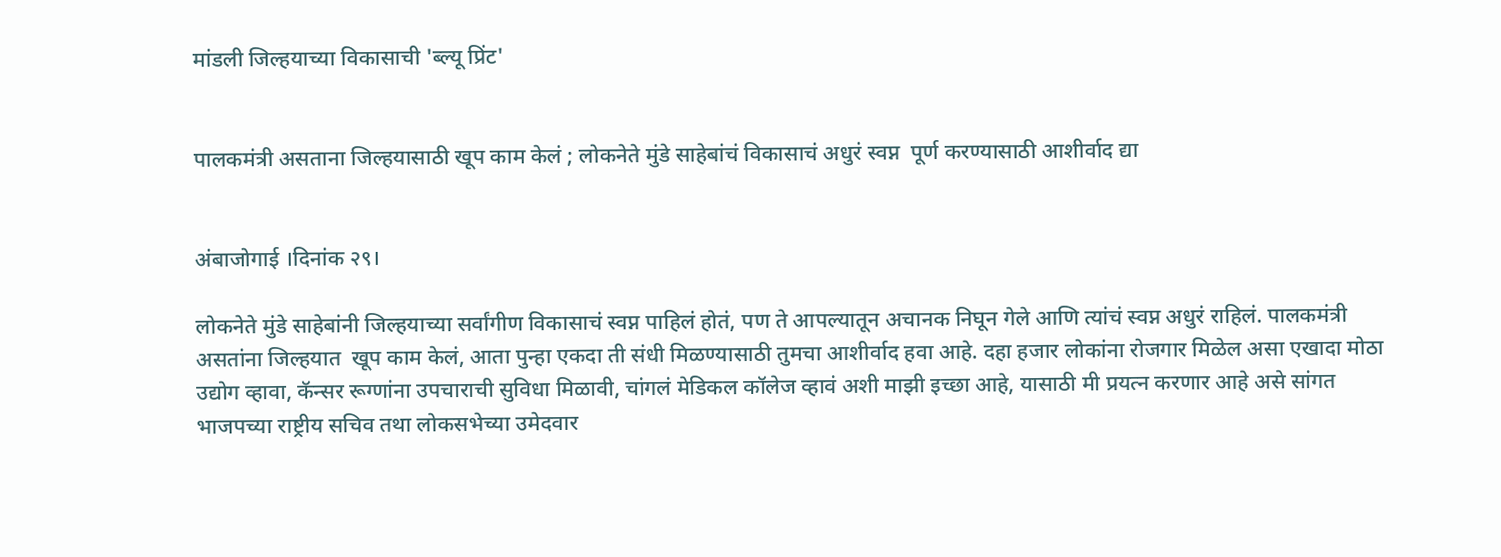मांडली जिल्हयाच्या विकासाची 'ब्ल्यू प्रिंट'


पालकमंत्री असताना जिल्हयासाठी खूप काम केलं ; लोकनेते मुंडे साहेबांचं विकासाचं अधुरं स्वप्न  पूर्ण करण्यासाठी आशीर्वाद द्या


अंबाजोगाई ।दिनांक २९।

लोकनेते मुंडे साहेबांनी जिल्हयाच्या सर्वांगीण विकासाचं स्वप्न पाहिलं होतं, पण ते आपल्यातून अचानक निघून गेले आणि त्यांचं स्वप्न अधुरं राहिलं. पालकमंत्री असतांना जिल्हयात  खूप काम केलं, आता पुन्हा एकदा ती संधी मिळण्यासाठी तुमचा आशीर्वाद हवा आहे. दहा हजार लोकांना रोजगार मिळेल असा एखादा मोठा उद्योग व्हावा, कॅन्सर रूग्णांना उपचाराची सुविधा मिळावी, चांगलं मेडिकल कॉलेज व्हावं अशी माझी इच्छा आहे, यासाठी मी प्रयत्न करणार आहे असे सांगत भाजपच्या राष्ट्रीय सचिव तथा लोकसभेच्या उमेदवार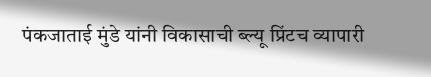पंकजाताई मुंडे यांनी विकासाची ब्ल्यू प्रिंटच व्यापारी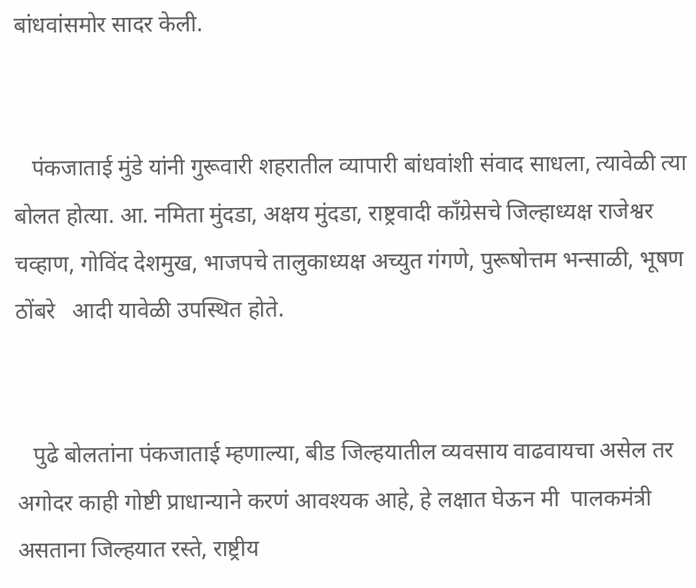बांधवांसमोर सादर केली.


   पंकजाताई मुंडे यांनी गुरूवारी शहरातील व्यापारी बांधवांशी संवाद साधला, त्यावेळी त्या बोलत होत्या. आ. नमिता मुंदडा, अक्षय मुंदडा, राष्ट्रवादी काँग्रेसचे जिल्हाध्यक्ष राजेश्वर चव्हाण, गोविंद देशमुख, भाजपचे तालुकाध्यक्ष अच्युत गंगणे, पुरूषोत्तम भन्साळी, भूषण ठोंबरे   आदी यावेळी उपस्थित होते.


   पुढे बोलतांना पंकजाताई म्हणाल्या, बीड जिल्हयातील व्यवसाय वाढवायचा असेल तर अगोदर काही गोष्टी प्राधान्याने करणं आवश्यक आहे, हे लक्षात घेऊन मी  पालकमंत्री असताना जिल्हयात रस्ते, राष्ट्रीय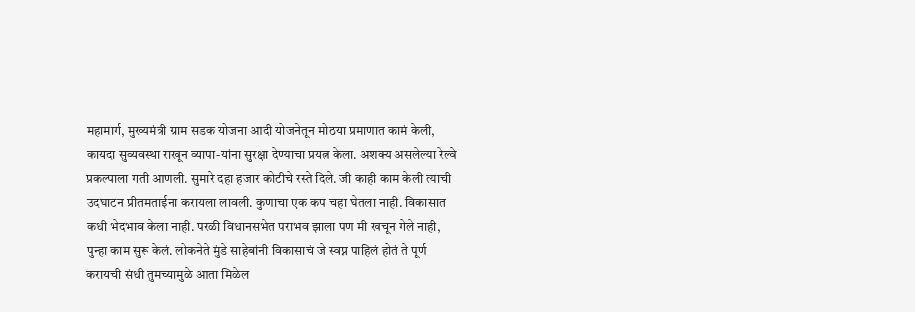महामार्ग, मुख्यमंत्री ग्राम सडक योजना आदी योजनेतून मोठया प्रमाणात कामं केली, कायदा सुव्यवस्था राखून व्यापा-यांना सुरक्षा देण्याचा प्रयत्न केला. अशक्य असलेल्या रेल्वे प्रकल्पाला गती आणली. सुमारे दहा हजार कोटीचे रस्ते दिले. जी काही काम केली त्याची उदघाटन प्रीतमताईना करायला लावली. कुणाचा एक कप चहा घेतला नाही. विकासात कधी भेदभाव केला नाही. परळी विधानसभेत पराभव झाला पण मी खचून गेले नाही, पुन्हा काम सुरू केलं. लोकनेते मुंडे साहेबांनी विकासाचं जे स्वप्न पाहिलं होतं ते पूर्ण करायची संधी तुमच्यामुळे आता मिळेल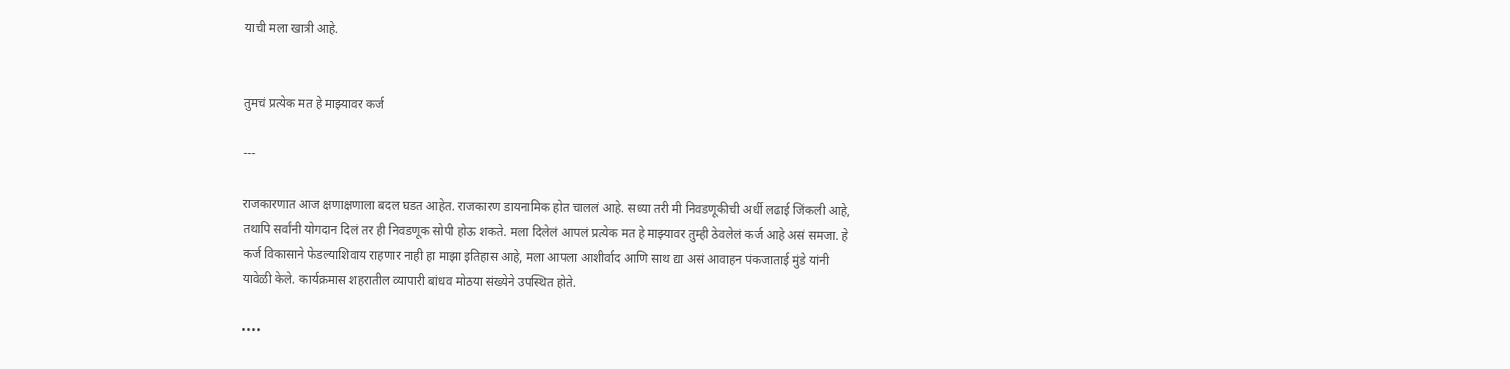याची मला खात्री आहे.


तुमचं प्रत्येक मत हे माझ्यावर कर्ज

---

राजकारणात आज क्षणाक्षणाला बदल घडत आहेत. राजकारण डायनामिक होत चाललं आहे. सध्या तरी मी निवडणूकीची अर्धी लढाई जिंकली आहे, तथापि सर्वांनी योगदान दिलं तर ही निवडणूक सोपी होऊ शकते. मला दिलेलं आपलं प्रत्येक मत हे माझ्यावर तुम्ही ठेवलेलं कर्ज आहे असं समजा. हे कर्ज विकासाने फेडल्याशिवाय राहणार नाही हा माझा इतिहास आहे, मला आपला आशीर्वाद आणि साथ द्या असं आवाहन पंकजाताई मुंडे यांनी यावेळी केले. कार्यक्रमास शहरातील व्यापारी बांधव मोठया संख्येने उपस्थित होते.

••••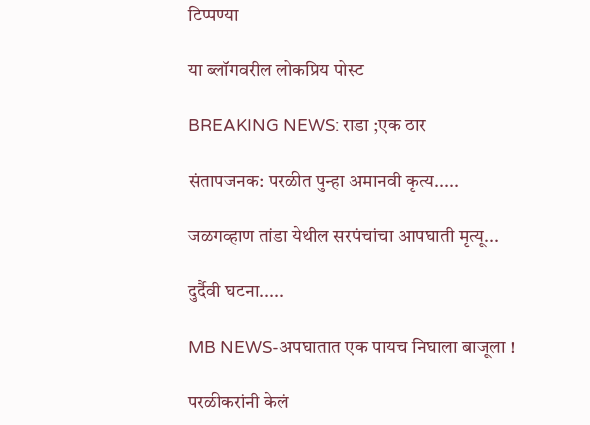टिप्पण्या

या ब्लॉगवरील लोकप्रिय पोस्ट

BREAKING NEWS: राडा ;एक ठार

संतापजनक: परळीत पुन्हा अमानवी कृत्य.....

जळगव्हाण तांडा येथील सरपंचांचा आपघाती मृत्यू...

दुर्दैवी घटना.....

MB NEWS-अपघातात एक पायच निघाला बाजूला !

परळीकरांनी केलं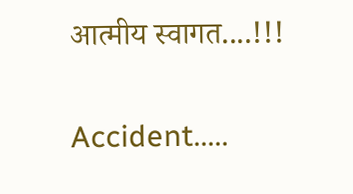आत्मीय स्वागत....!!!

Accident.....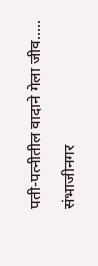पती-पत्नीतील वादाने गेला जीव.....

संभाजीनगर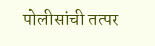पोलीसांची तत्पर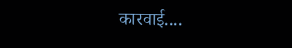कारवाई....